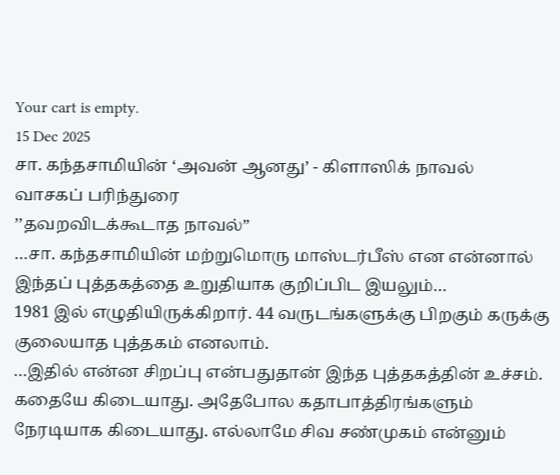Your cart is empty.
15 Dec 2025
சா. கந்தசாமியின் ‘அவன் ஆனது’ - கிளாஸிக் நாவல்
வாசகப் பரிந்துரை
’’தவறவிடக்கூடாத நாவல்”
…சா. கந்தசாமியின் மற்றுமொரு மாஸ்டர்பீஸ் என என்னால் இந்தப் புத்தகத்தை உறுதியாக குறிப்பிட இயலும்…
1981 இல் எழுதியிருக்கிறார். 44 வருடங்களுக்கு பிறகும் கருக்கு குலையாத புத்தகம் எனலாம்.
…இதில் என்ன சிறப்பு என்பதுதான் இந்த புத்தகத்தின் உச்சம். கதையே கிடையாது. அதேபோல கதாபாத்திரங்களும் நேரடியாக கிடையாது. எல்லாமே சிவ சண்முகம் என்னும்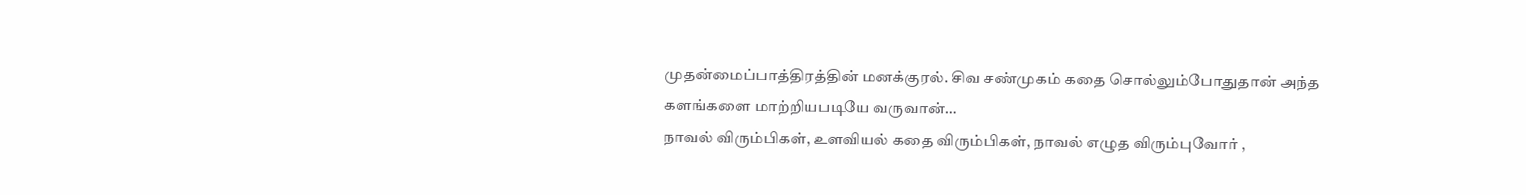முதன்மைப்பாத்திரத்தின் மனக்குரல். சிவ சண்முகம் கதை சொல்லும்போதுதான் அந்த களங்களை மாற்றியபடியே வருவான்…
நாவல் விரும்பிகள், உளவியல் கதை விரும்பிகள், நாவல் எழுத விரும்புவோர் ,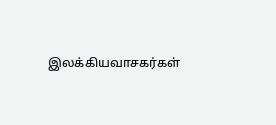இலக்கியவாசகர்கள்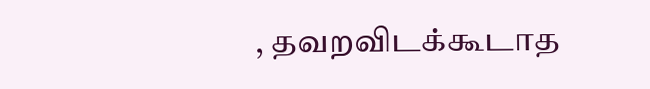, தவறவிடக்கூடாத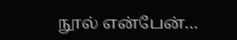நூல் என்பேன்…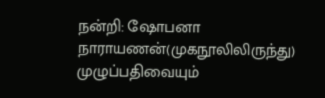நன்றி: ஷோபனா நாராயணன்(முகநூலிலிருந்து)
முழுப்பதிவையும்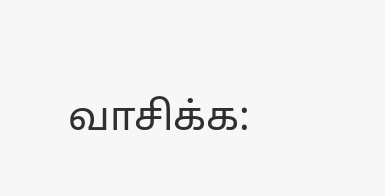வாசிக்க: